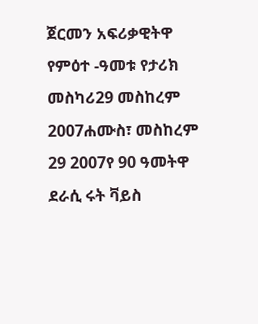ጀርመን አፍሪቃዊትዋ የምዕተ -ዓመቱ የታሪክ መስካሪ29 መስከረም 2007ሐሙስ፣ መስከረም 29 2007የ 90 ዓመትዋ ደራሲ ሩት ቫይስ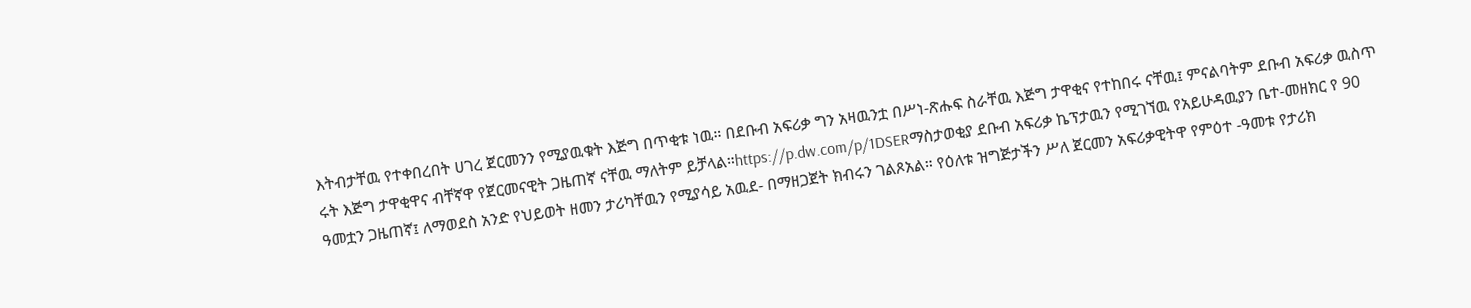እትብታቸዉ የተቀበረበት ሀገረ ጀርመንን የሚያዉቁት እጅግ በጥቂቱ ነዉ። በደቡብ አፍሪቃ ግን አዛዉንቷ በሥነ-ጽሑፍ ስራቸዉ እጅግ ታዋቂና የተከበሩ ናቸዉ፤ ምናልባትም ደቡብ አፍሪቃ ዉስጥ ሩት እጅግ ታዋቂዋና ብቸኛዋ የጀርመናዊት ጋዜጠኛ ናቸዉ ማለትም ይቻላል።https://p.dw.com/p/1DSERማስታወቂያ ደቡብ አፍሪቃ ኬፕታዉን የሚገኘዉ የአይሁዳዉያን ቤተ-መዘክር የ 90 ዓመቷን ጋዜጠኛ፤ ለማወደስ አንድ የህይወት ዘመን ታሪካቸዉን የሚያሳይ አዉደ- በማዘጋጀት ክብሩን ገልጾአል። የዕለቱ ዝግጅታችን ሥለ ጀርመን አፍሪቃዊትዋ የምዕተ -ዓመቱ የታሪክ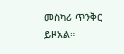መስካሪ ጥንቅር ይዞአል።